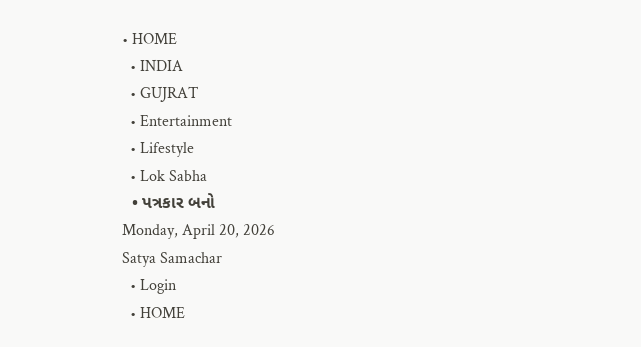• HOME
  • INDIA
  • GUJRAT
  • Entertainment
  • Lifestyle
  • Lok Sabha
  • પત્રકાર બનો
Monday, April 20, 2026
Satya Samachar
  • Login
  • HOME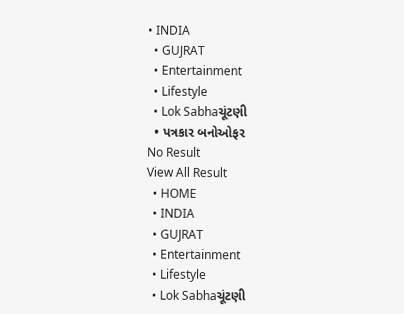• INDIA
  • GUJRAT
  • Entertainment
  • Lifestyle
  • Lok Sabhaચૂંટણી
  • પત્રકાર બનોઓફર
No Result
View All Result
  • HOME
  • INDIA
  • GUJRAT
  • Entertainment
  • Lifestyle
  • Lok Sabhaચૂંટણી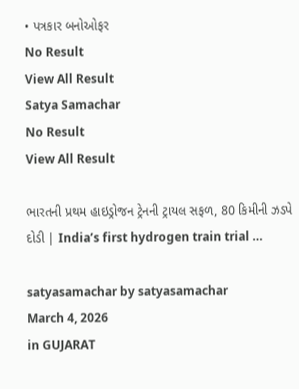• પત્રકાર બનોઓફર
No Result
View All Result
Satya Samachar
No Result
View All Result

ભારતની પ્રથમ હાઇડ્રોજન ટ્રેનની ટ્રાયલ સફળ, 80 કિમીની ઝડપે દોડી | India’s first hydrogen train trial …

satyasamachar by satyasamachar
March 4, 2026
in GUJARAT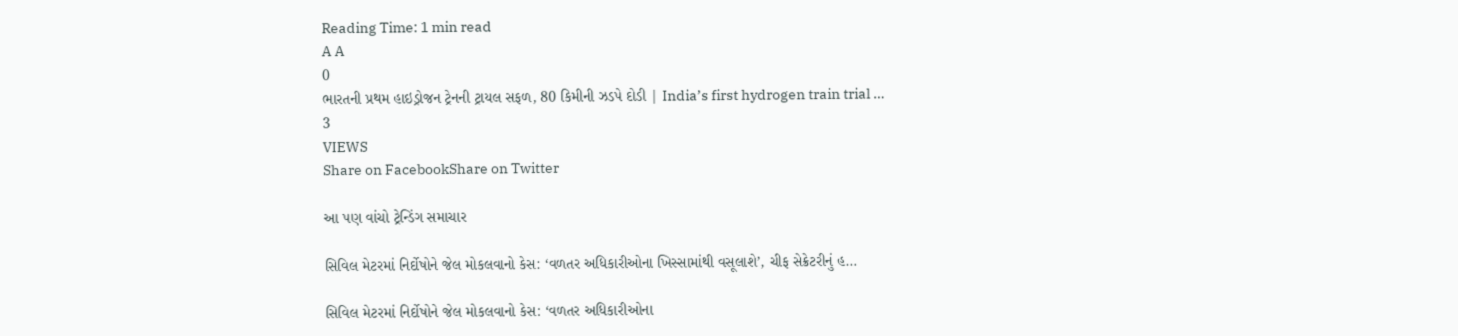Reading Time: 1 min read
A A
0
ભારતની પ્રથમ હાઇડ્રોજન ટ્રેનની ટ્રાયલ સફળ, 80 કિમીની ઝડપે દોડી | India’s first hydrogen train trial …
3
VIEWS
Share on FacebookShare on Twitter

આ પણ વાંચો ટ્રેન્ડિંગ સમાચાર

સિવિલ મેટરમાં નિર્દોષોને જેલ મોકલવાનો કેસ: ‘વળતર અધિકારીઓના ખિસ્સામાંથી વસૂલાશે’, ચીફ સેક્રેટરીનું હ…

સિવિલ મેટરમાં નિર્દોષોને જેલ મોકલવાનો કેસ: ‘વળતર અધિકારીઓના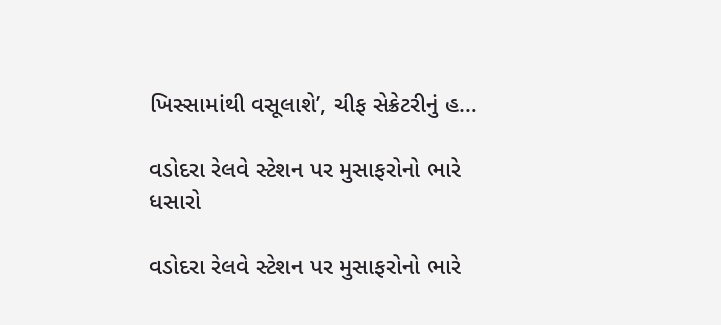ખિસ્સામાંથી વસૂલાશે’, ચીફ સેક્રેટરીનું હ…

વડોદરા રેલવે સ્ટેશન પર મુસાફરોનો ભારે ધસારો

વડોદરા રેલવે સ્ટેશન પર મુસાફરોનો ભારે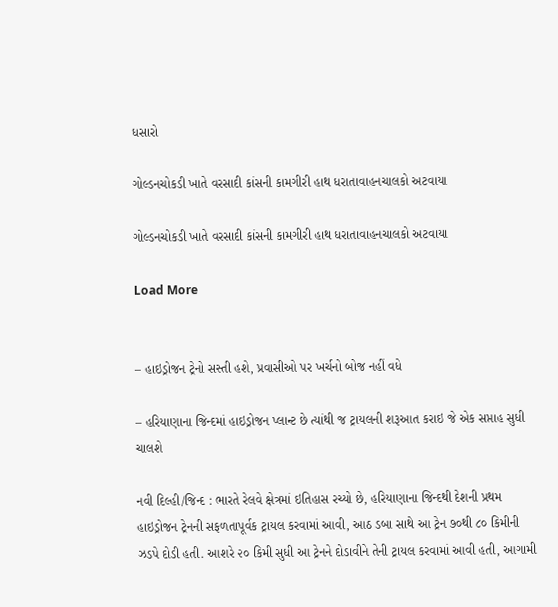ધસારો

ગોલ્ડનચોકડી ખાતે વરસાદી કાંસની કામગીરી હાથ ધરાતાવાહનચાલકો અટવાયા

ગોલ્ડનચોકડી ખાતે વરસાદી કાંસની કામગીરી હાથ ધરાતાવાહનચાલકો અટવાયા

Load More


– હાઇડ્રોજન ટ્રેનો સસ્તી હશે, પ્રવાસીઓ પર ખર્ચનો બોજ નહીં વધે

– હરિયાણાના જિન્દમાં હાઇડ્રોજન પ્લાન્ટ છે ત્યાંથી જ ટ્રાયલની શરૂઆત કરાઇ જે એક સપ્તાહ સુધી ચાલશે

નવી દિલ્હી/જિન્દ : ભારતે રેલવે ક્ષેત્રમાં ઇતિહાસ રચ્યો છે, હરિયાણાના જિન્દથી દેશની પ્રથમ હાઇડ્રોજન ટ્રેનની સફળતાપૂર્વક ટ્રાયલ કરવામાં આવી, આઠ ડબા સાથે આ ટ્રેન ૭૦થી ૮૦ કિમીની ઝડપે દોડી હતી. આશરે ૨૦ કિમી સુધી આ ટ્રેનને દોડાવીને તેની ટ્રાયલ કરવામાં આવી હતી, આગામી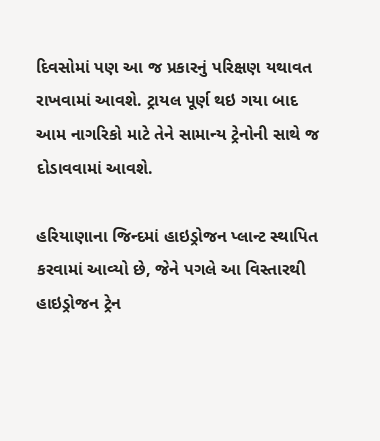દિવસોમાં પણ આ જ પ્રકારનું પરિક્ષણ યથાવત રાખવામાં આવશે. ટ્રાયલ પૂર્ણ થઇ ગયા બાદ આમ નાગરિકો માટે તેને સામાન્ય ટ્રેનોની સાથે જ દોડાવવામાં આવશે.

હરિયાણાના જિન્દમાં હાઇડ્રોજન પ્લાન્ટ સ્થાપિત કરવામાં આવ્યો છે, જેને પગલે આ વિસ્તારથી હાઇડ્રોજન ટ્રેન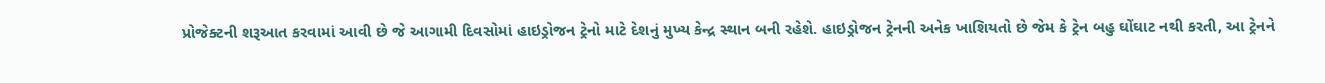પ્રોજેક્ટની શરૂઆત કરવામાં આવી છે જે આગામી દિવસોમાં હાઇડ્રોજન ટ્રેનો માટે દેશનું મુખ્ય કેન્દ્ર સ્થાન બની રહેશે. હાઇડ્રોજન ટ્રેનની અનેક ખાશિયતો છે જેમ કે ટ્રેન બહુ ઘોંઘાટ નથી કરતી, આ ટ્રેનને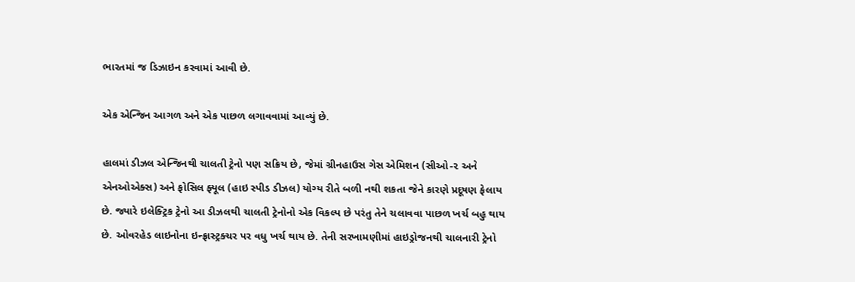ભારતમાં જ ડિઝાઇન કરવામાં આવી છે.

એક એન્જિન આગળ અને એક પાછળ લગાવવામાં આવ્યું છે.

હાલમાં ડીઝલ એન્જિનથી ચાલતી ટ્રેનો પણ સક્રિય છે, જેમાં ગ્રીનહાઉસ ગેસ એમિશન (સીઓ-૨ અને એનઓએક્સ) અને ફોસિલ ફ્યૂલ (હાઇ સ્પીડ ડીઝલ) યોગ્ય રીતે બળી નથી શકતા જેને કારણે પ્રદૂષણ ફેલાય છે. જ્યારે ઇલેક્ટ્રિક ટ્રેનો આ ડીઝલથી ચાલતી ટ્રેનોનો એક વિકલ્પ છે પરંતુ તેને ચલાવવા પાછળ ખર્ચ બહુ થાય છે. ઓવરહેડ લાઇનોના ઇન્ફ્રાસ્ટ્રક્ચર પર વધુ ખર્ચ થાય છે. તેની સરખામણીમાં હાઇડ્રોજનથી ચાલનારી ટ્રેનો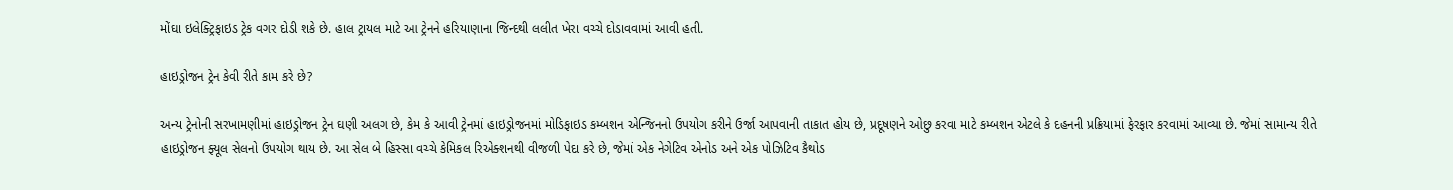મોંઘા ઇલેક્ટ્રિફાઇડ ટ્રેક વગર દોડી શકે છે. હાલ ટ્રાયલ માટે આ ટ્રેનને હરિયાણાના જિન્દથી લલીત ખેરા વચ્ચે દોડાવવામાં આવી હતી.

હાઇડ્રોજન ટ્રેન કેવી રીતે કામ કરે છે?

અન્ય ટ્રેનોની સરખામણીમાં હાઇડ્રોજન ટ્રેન ઘણી અલગ છે, કેમ કે આવી ટ્રેનમાં હાઇડ્રોજનમાં મોડિફાઇડ કમ્બશન એન્જિનનો ઉપયોગ કરીને ઉર્જા આપવાની તાકાત હોય છે, પ્રદૂષણને ઓછુ કરવા માટે કમ્બશન એટલે કે દહનની પ્રક્રિયામાં ફેરફાર કરવામાં આવ્યા છે. જેમાં સામાન્ય રીતે હાઇડ્રોજન ફ્યૂલ સેલનો ઉપયોગ થાય છે. આ સેલ બે હિસ્સા વચ્ચે કેમિકલ રિએક્શનથી વીજળી પેદા કરે છે, જેમાં એક નેગેટિવ એનોડ અને એક પોઝિટિવ કૈથોડ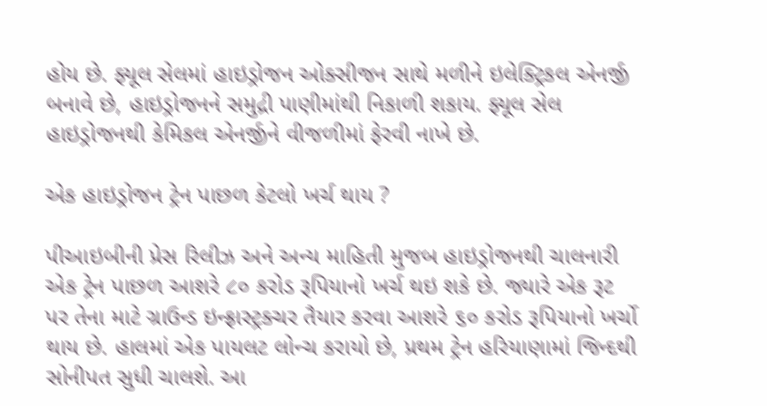હોય છે. ફ્યૂલ સેલમાં હાઇડ્રોજન ઓક્સીજન સાથે મળીને ઇલેક્ટ્રિકલ એનર્જી બનાવે છે, હાઇડ્રોજનને સમુદ્રી પાણીમાંથી નિકાળી શકાય. ફ્યૂલ સેલ હાઇડ્રોજનથી કેમિકલ એનર્જીને વીજળીમાં ફેરવી નાખે છે.

એક હાઇડ્રોજન ટ્રેન પાછળ કેટલો ખર્ચ થાય ?

પીઆઇબીની પ્રેસ રિલીઝ અને અન્ય માહિતી મુજબ હાઇડ્રોજનથી ચાલનારી એક ટ્રેન પાછળ આશરે ૮૦ કરોડ રૂપિયાનો ખર્ચ થઇ શકે છે. જ્યારે એક રૂટ પર તેના માટે ગ્રાઉન્ડ ઇન્ફ્રાસ્ટ્રક્ચર તૈયાર કરવા આશરે ૬૦ કરોડ રૂપિયાનો ખર્ચો થાય છે. હાલમાં એક પાયલટ લોન્ચ કરાયો છે, પ્રથમ ટ્રેન હરિયાણામાં જિન્દથી સોનીપત સુધી ચાલશે. આ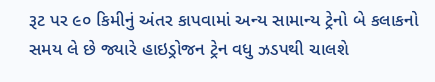રૂટ પર ૯૦ કિમીનું અંતર કાપવામાં અન્ય સામાન્ય ટ્રેનો બે કલાકનો સમય લે છે જ્યારે હાઇડ્રોજન ટ્રેન વધુ ઝડપથી ચાલશે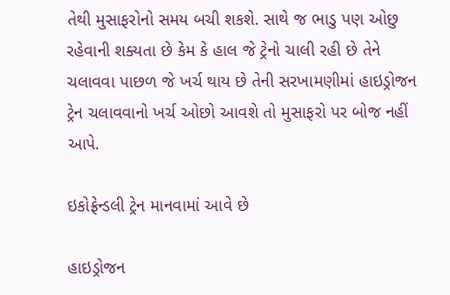તેથી મુસાફરોનો સમય બચી શકશે. સાથે જ ભાડુ પણ ઓછુ રહેવાની શક્યતા છે કેમ કે હાલ જે ટ્રેનો ચાલી રહી છે તેને ચલાવવા પાછળ જે ખર્ચ થાય છે તેની સરખામણીમાં હાઇડ્રોજન ટ્રેન ચલાવવાનો ખર્ચ ઓછો આવશે તો મુસાફરો પર બોજ નહીં આપે.

ઇકોફ્રેન્ડલી ટ્રેન માનવામાં આવે છે

હાઇડ્રોજન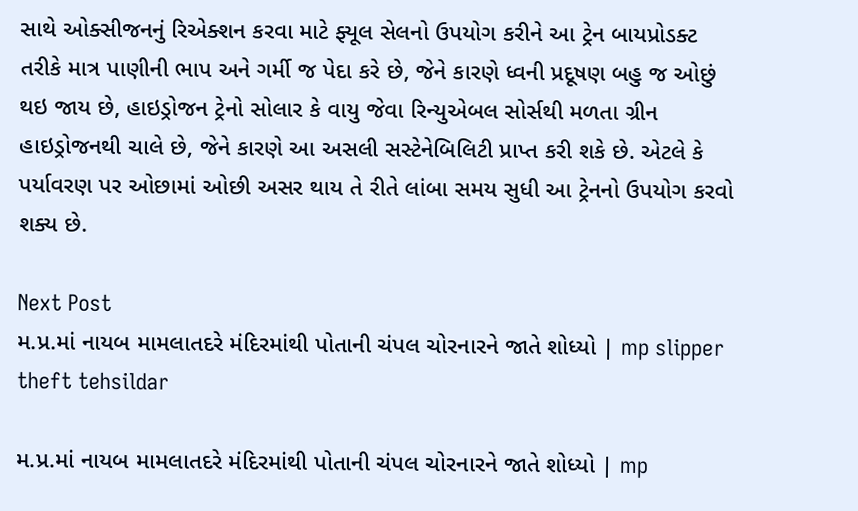સાથે ઓક્સીજનનું રિએક્શન કરવા માટે ફ્યૂલ સેલનો ઉપયોગ કરીને આ ટ્રેન બાયપ્રોડક્ટ તરીકે માત્ર પાણીની ભાપ અને ગર્મી જ પેદા કરે છે, જેને કારણે ધ્વની પ્રદૂષણ બહુ જ ઓછું થઇ જાય છે, હાઇડ્રોજન ટ્રેનો સોલાર કે વાયુ જેવા રિન્યુએબલ સોર્સથી મળતા ગ્રીન હાઇડ્રોજનથી ચાલે છે, જેને કારણે આ અસલી સસ્ટેનેબિલિટી પ્રાપ્ત કરી શકે છે. એટલે કે પર્યાવરણ પર ઓછામાં ઓછી અસર થાય તે રીતે લાંબા સમય સુધી આ ટ્રેનનો ઉપયોગ કરવો શક્ય છે.

Next Post
મ.પ્ર.માં નાયબ મામલાતદરે મંદિરમાંથી પોતાની ચંપલ ચોરનારને જાતે શોધ્યો | mp slipper theft tehsildar

મ.પ્ર.માં નાયબ મામલાતદરે મંદિરમાંથી પોતાની ચંપલ ચોરનારને જાતે શોધ્યો | mp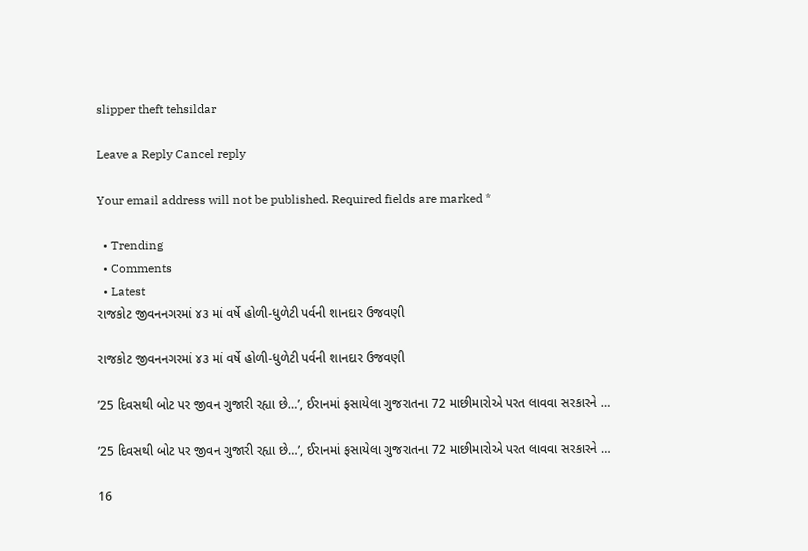slipper theft tehsildar

Leave a Reply Cancel reply

Your email address will not be published. Required fields are marked *

  • Trending
  • Comments
  • Latest
રાજકોટ જીવનનગરમાં ૪૩ માં વર્ષે હોળી-ધુળેટી પર્વની શાનદાર ઉજવણી

રાજકોટ જીવનનગરમાં ૪૩ માં વર્ષે હોળી-ધુળેટી પર્વની શાનદાર ઉજવણી

’25 દિવસથી બોટ પર જીવન ગુજારી રહ્યા છે…’, ઈરાનમાં ફસાયેલા ગુજરાતના 72 માછીમારોએ પરત લાવવા સરકારને …

’25 દિવસથી બોટ પર જીવન ગુજારી રહ્યા છે…’, ઈરાનમાં ફસાયેલા ગુજરાતના 72 માછીમારોએ પરત લાવવા સરકારને …

16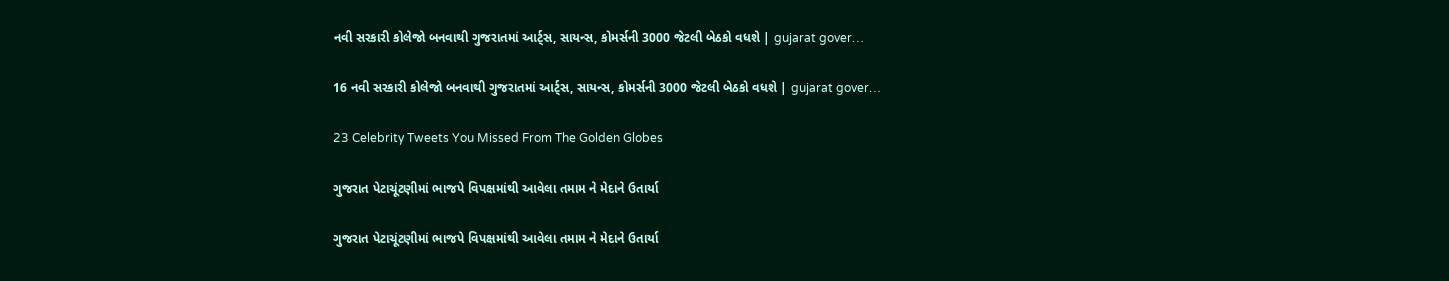નવી સરકારી કોલેજો બનવાથી ગુજરાતમાં આર્ટ્સ, સાયન્સ, કોમર્સની 3000 જેટલી બેઠકો વધશે | gujarat gover…

16 નવી સરકારી કોલેજો બનવાથી ગુજરાતમાં આર્ટ્સ, સાયન્સ, કોમર્સની 3000 જેટલી બેઠકો વધશે | gujarat gover…

23 Celebrity Tweets You Missed From The Golden Globes

ગુજરાત પેટાચૂંટણીમાં ભાજપે વિપક્ષમાંથી આવેલા તમામ ને મેદાને ઉતાર્યા

ગુજરાત પેટાચૂંટણીમાં ભાજપે વિપક્ષમાંથી આવેલા તમામ ને મેદાને ઉતાર્યા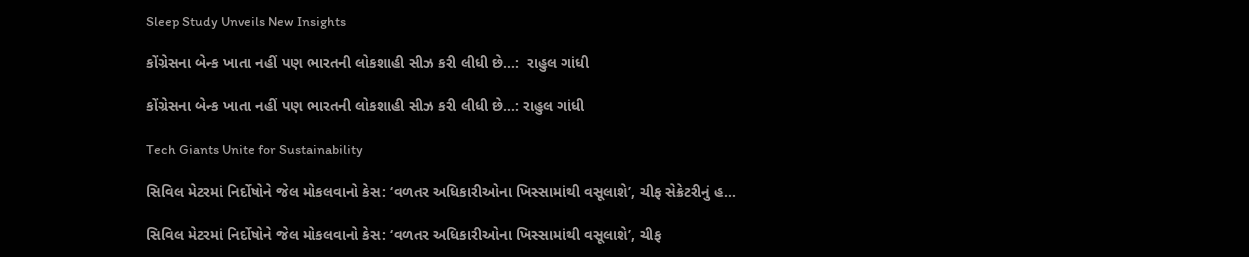Sleep Study Unveils New Insights

કોંગ્રેસના બેન્ક ખાતા નહીં પણ ભારતની લોકશાહી સીઝ કરી લીધી છે…:  રાહુલ ગાંધી

કોંગ્રેસના બેન્ક ખાતા નહીં પણ ભારતની લોકશાહી સીઝ કરી લીધી છે…: રાહુલ ગાંધી

Tech Giants Unite for Sustainability

સિવિલ મેટરમાં નિર્દોષોને જેલ મોકલવાનો કેસ: ‘વળતર અધિકારીઓના ખિસ્સામાંથી વસૂલાશે’, ચીફ સેક્રેટરીનું હ…

સિવિલ મેટરમાં નિર્દોષોને જેલ મોકલવાનો કેસ: ‘વળતર અધિકારીઓના ખિસ્સામાંથી વસૂલાશે’, ચીફ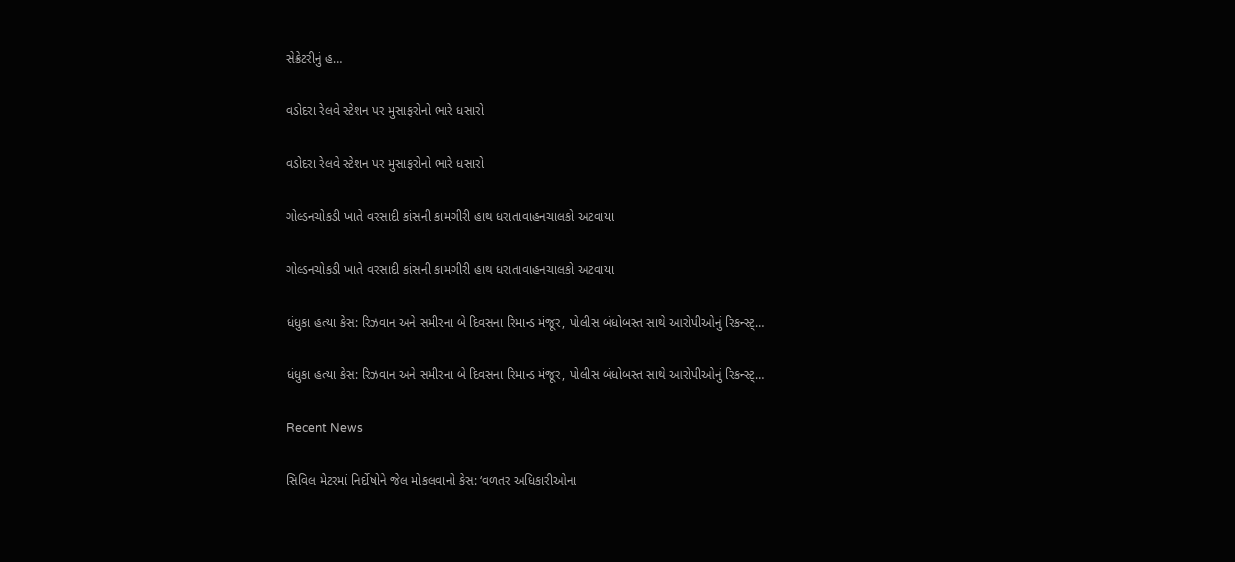સેક્રેટરીનું હ…

વડોદરા રેલવે સ્ટેશન પર મુસાફરોનો ભારે ધસારો

વડોદરા રેલવે સ્ટેશન પર મુસાફરોનો ભારે ધસારો

ગોલ્ડનચોકડી ખાતે વરસાદી કાંસની કામગીરી હાથ ધરાતાવાહનચાલકો અટવાયા

ગોલ્ડનચોકડી ખાતે વરસાદી કાંસની કામગીરી હાથ ધરાતાવાહનચાલકો અટવાયા

ધંધુકા હત્યા કેસ: રિઝવાન અને સમીરના બે દિવસના રિમાન્ડ મંજૂર, પોલીસ બંધોબસ્ત સાથે આરોપીઓનું રિકન્સ્ટ્…

ધંધુકા હત્યા કેસ: રિઝવાન અને સમીરના બે દિવસના રિમાન્ડ મંજૂર, પોલીસ બંધોબસ્ત સાથે આરોપીઓનું રિકન્સ્ટ્…

Recent News

સિવિલ મેટરમાં નિર્દોષોને જેલ મોકલવાનો કેસ: ‘વળતર અધિકારીઓના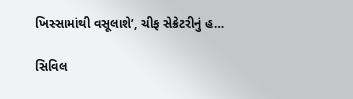ખિસ્સામાંથી વસૂલાશે’, ચીફ સેક્રેટરીનું હ…

સિવિલ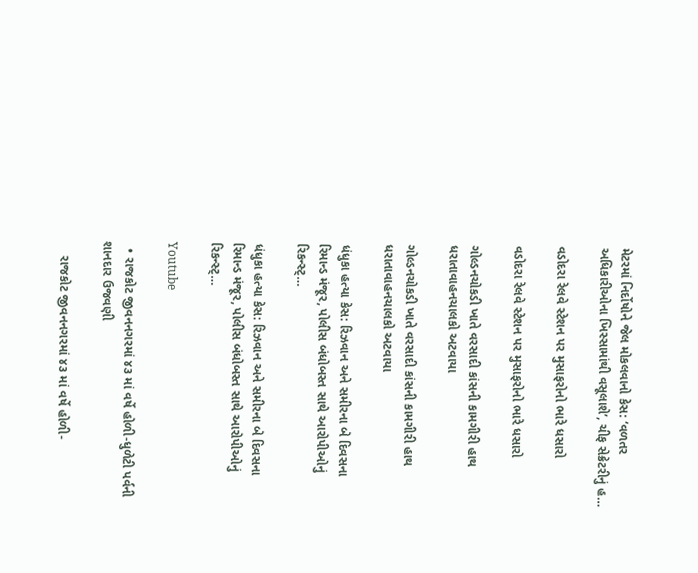મેટરમાં નિર્દોષોને જેલ મોકલવાનો કેસ: ‘વળતર અધિકારીઓના ખિસ્સામાંથી વસૂલાશે’, ચીફ સેક્રેટરીનું હ…

વડોદરા રેલવે સ્ટેશન પર મુસાફરોનો ભારે ધસારો

વડોદરા રેલવે સ્ટેશન પર મુસાફરોનો ભારે ધસારો

ગોલ્ડનચોકડી ખાતે વરસાદી કાંસની કામગીરી હાથ ધરાતાવાહનચાલકો અટવાયા

ગોલ્ડનચોકડી ખાતે વરસાદી કાંસની કામગીરી હાથ ધરાતાવાહનચાલકો અટવાયા

ધંધુકા હત્યા કેસ: રિઝવાન અને સમીરના બે દિવસના રિમાન્ડ મંજૂર, પોલીસ બંધોબસ્ત સાથે આરોપીઓનું રિકન્સ્ટ્…

ધંધુકા હત્યા કેસ: રિઝવાન અને સમીરના બે દિવસના રિમાન્ડ મંજૂર, પોલીસ બંધોબસ્ત સાથે આરોપીઓનું રિકન્સ્ટ્…

Youtube

  • રાજકોટ જીવનનગરમાં ૪૩ માં વર્ષે હોળી-ધુળેટી પર્વની શાનદાર ઉજવણી

    રાજકોટ જીવનનગરમાં ૪૩ માં વર્ષે હોળી-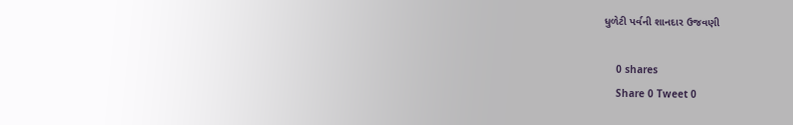ધુળેટી પર્વની શાનદાર ઉજવણી

    0 shares
    Share 0 Tweet 0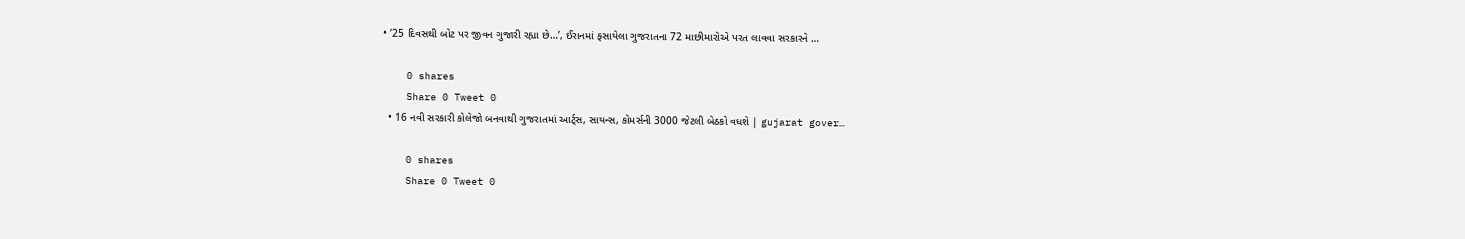• ’25 દિવસથી બોટ પર જીવન ગુજારી રહ્યા છે…’, ઈરાનમાં ફસાયેલા ગુજરાતના 72 માછીમારોએ પરત લાવવા સરકારને …

    0 shares
    Share 0 Tweet 0
  • 16 નવી સરકારી કોલેજો બનવાથી ગુજરાતમાં આર્ટ્સ, સાયન્સ, કોમર્સની 3000 જેટલી બેઠકો વધશે | gujarat gover…

    0 shares
    Share 0 Tweet 0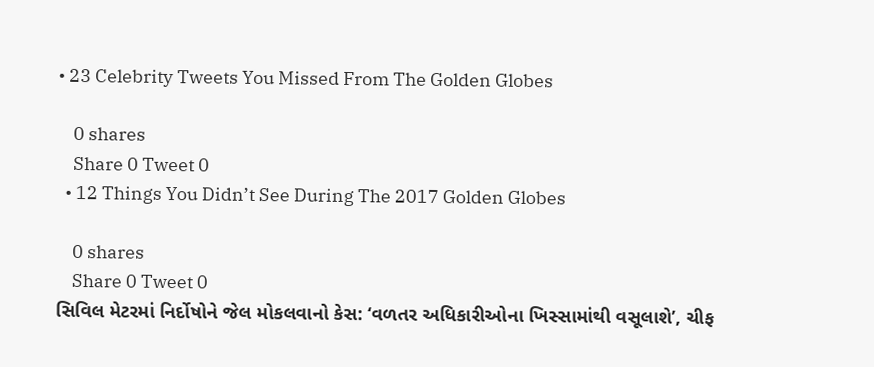• 23 Celebrity Tweets You Missed From The Golden Globes

    0 shares
    Share 0 Tweet 0
  • 12 Things You Didn’t See During The 2017 Golden Globes

    0 shares
    Share 0 Tweet 0
સિવિલ મેટરમાં નિર્દોષોને જેલ મોકલવાનો કેસ: ‘વળતર અધિકારીઓના ખિસ્સામાંથી વસૂલાશે’, ચીફ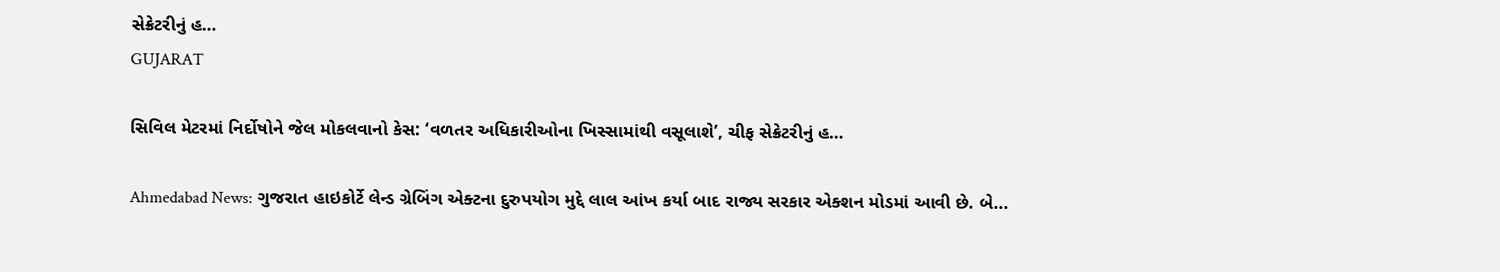સેક્રેટરીનું હ…
GUJARAT

સિવિલ મેટરમાં નિર્દોષોને જેલ મોકલવાનો કેસ: ‘વળતર અધિકારીઓના ખિસ્સામાંથી વસૂલાશે’, ચીફ સેક્રેટરીનું હ…

Ahmedabad News: ગુજરાત હાઇકોર્ટે લેન્ડ ગ્રેબિંગ એક્ટના દુરુપયોગ મુદ્દે લાલ આંખ કર્યા બાદ રાજ્ય સરકાર એક્શન મોડમાં આવી છે. બે...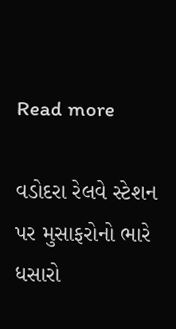Read more

વડોદરા રેલવે સ્ટેશન પર મુસાફરોનો ભારે ધસારો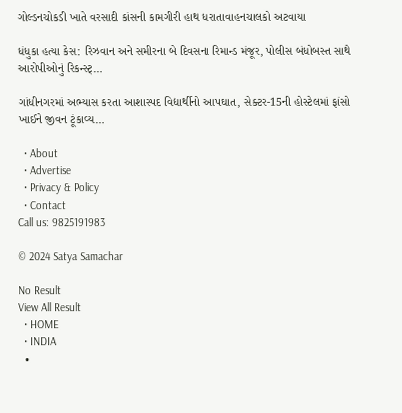ગોલ્ડનચોકડી ખાતે વરસાદી કાંસની કામગીરી હાથ ધરાતાવાહનચાલકો અટવાયા

ધંધુકા હત્યા કેસ: રિઝવાન અને સમીરના બે દિવસના રિમાન્ડ મંજૂર, પોલીસ બંધોબસ્ત સાથે આરોપીઓનું રિકન્સ્ટ્…

ગાંધીનગરમાં અભ્યાસ કરતા આશાસ્પદ વિદ્યાર્થીનો આપઘાત, સેક્ટર-15ની હોસ્ટેલમાં ફાંસો ખાઈને જીવન ટૂંકાવ્ય…

  • About
  • Advertise
  • Privacy & Policy
  • Contact
Call us: 9825191983

© 2024 Satya Samachar

No Result
View All Result
  • HOME
  • INDIA
  •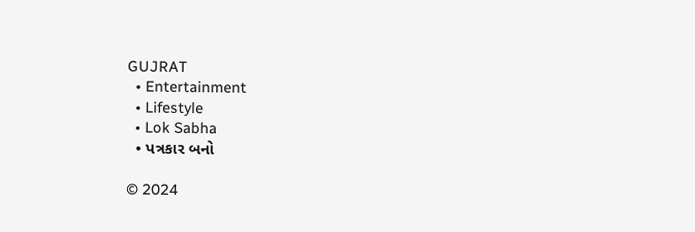GUJRAT
  • Entertainment
  • Lifestyle
  • Lok Sabha
  • પત્રકાર બનો

© 2024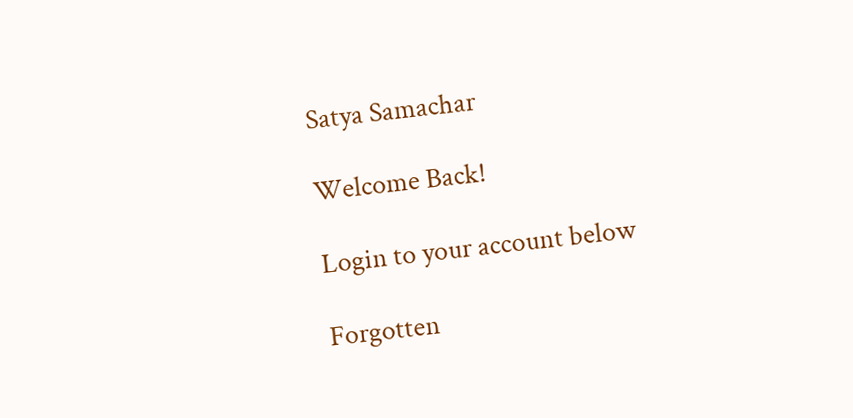Satya Samachar

Welcome Back!

Login to your account below

Forgotten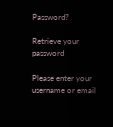Password?

Retrieve your password

Please enter your username or email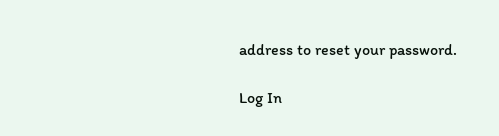address to reset your password.

Log In